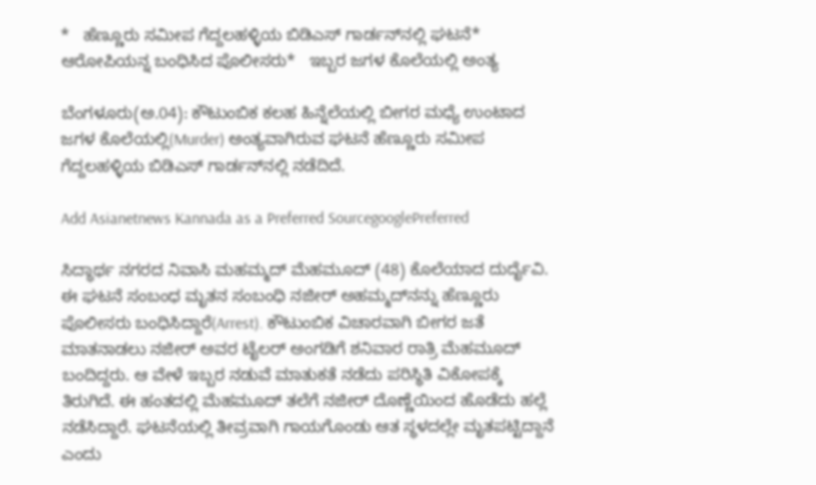*   ಹೆಣ್ಣೂರು ಸಮೀಪ ಗೆದ್ದಲಹಳ್ಳಿಯ ಬಿಡಿಎಸ್‌ ಗಾರ್ಡನ್‌ನಲ್ಲಿ ಘಟನೆ*   ಆರೋಪಿಯನ್ನ ಬಂಧಿಸಿದ ಪೊಲೀಸರು*   ಇಬ್ಬರ ಜಗಳ ಕೊಲೆಯಲ್ಲಿ ಅಂತ್ಯ

ಬೆಂಗಳೂರು(ಅ.04): ಕೌಟುಂಬಿಕ ಕಲಹ ಹಿನ್ನೆಲೆಯಲ್ಲಿ ಬೀಗರ ಮಧ್ಯೆ ಉಂಟಾದ ಜಗಳ ಕೊಲೆಯಲ್ಲಿ(Murder) ಅಂತ್ಯವಾಗಿರುವ ಘಟನೆ ಹೆಣ್ಣೂರು ಸಮೀಪ ಗೆದ್ದಲಹಳ್ಳಿಯ ಬಿಡಿಎಸ್‌ ಗಾರ್ಡನ್‌ನಲ್ಲಿ ನಡೆದಿದೆ.

Add Asianetnews Kannada as a Preferred SourcegooglePreferred

ಸಿದ್ಧಾರ್ಥ ನಗರದ ನಿವಾಸಿ ಮಹಮ್ಮದ್‌ ಮೆಹಮೂದ್‌ (48) ಕೊಲೆಯಾದ ದುರ್ದೈವಿ. ಈ ಘಟನೆ ಸಂಬಂಧ ಮೃತನ ಸಂಬಂಧಿ ನಜೀರ್‌ ಅಹಮ್ಮದ್‌ನನ್ನು ಹೆಣ್ಣೂರು ಪೊಲೀಸರು ಬಂಧಿಸಿದ್ದಾರೆ(Arrest). ಕೌಟುಂಬಿಕ ವಿಚಾರವಾಗಿ ಬೀಗರ ಜತೆ ಮಾತನಾಡಲು ನಜೀರ್‌ ಅವರ ಟೈಲರ್‌ ಅಂಗಡಿಗೆ ಶನಿವಾರ ರಾತ್ರಿ ಮೆಹಮೂದ್‌ ಬಂದಿದ್ದರು. ಆ ವೇಳೆ ಇಬ್ಬರ ನಡುವೆ ಮಾತುಕತೆ ನಡೆದು ಪರಿಸ್ಥಿತಿ ವಿಕೋಪಕ್ಕೆ ತಿರುಗಿದೆ. ಈ ಹಂತದಲ್ಲಿ ಮೆಹಮೂದ್‌ ತಲೆಗೆ ನಜೀರ್‌ ದೊಣ್ಣೆಯಿಂದ ಹೊಡೆದು ಹಲ್ಲೆ ನಡೆಸಿದ್ದಾರೆ. ಘಟನೆಯಲ್ಲಿ ತೀವ್ರವಾಗಿ ಗಾಯಗೊಂಡು ಆತ ಸ್ಥಳದಲ್ಲೇ ಮೃತಪಟ್ಟಿದ್ದಾನೆ ಎಂದು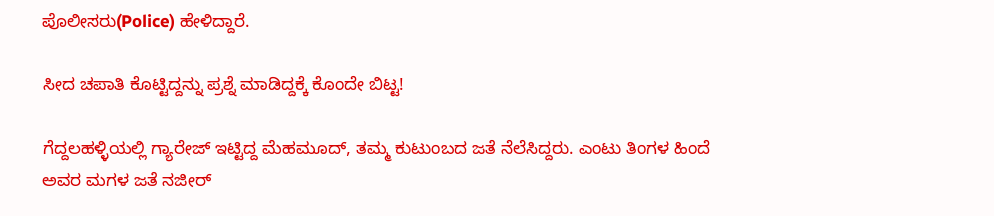ಪೊಲೀಸರು(Police) ಹೇಳಿದ್ದಾರೆ.

ಸೀದ ಚಪಾತಿ ಕೊಟ್ಟಿದ್ದನ್ನು ಪ್ರಶ್ನೆ ಮಾಡಿದ್ದಕ್ಕೆ ಕೊಂದೇ ಬಿಟ್ಟ!

ಗೆದ್ದಲಹಳ್ಳಿಯಲ್ಲಿ ಗ್ಯಾರೇಜ್‌ ಇಟ್ಟಿದ್ದ ಮೆಹಮೂದ್‌, ತಮ್ಮ ಕುಟುಂಬದ ಜತೆ ನೆಲೆಸಿದ್ದರು. ಎಂಟು ತಿಂಗಳ ಹಿಂದೆ ಅವರ ಮಗಳ ಜತೆ ನಜೀರ್‌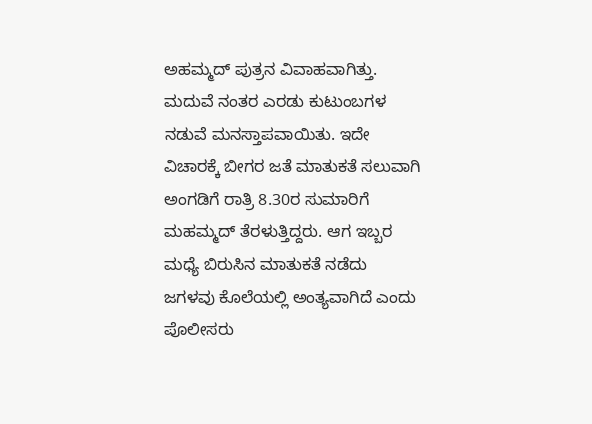ಅಹಮ್ಮದ್‌ ಪುತ್ರನ ವಿವಾಹವಾಗಿತ್ತು. ಮದುವೆ ನಂತರ ಎರಡು ಕುಟುಂಬಗಳ ನಡುವೆ ಮನಸ್ತಾಪವಾಯಿತು. ಇದೇ ವಿಚಾರಕ್ಕೆ ಬೀಗರ ಜತೆ ಮಾತುಕತೆ ಸಲುವಾಗಿ ಅಂಗಡಿಗೆ ರಾತ್ರಿ 8.30ರ ಸುಮಾರಿಗೆ ಮಹಮ್ಮದ್‌ ತೆರಳುತ್ತಿದ್ದರು. ಆಗ ಇಬ್ಬರ ಮಧ್ಯೆ ಬಿರುಸಿನ ಮಾತುಕತೆ ನಡೆದು ಜಗಳವು ಕೊಲೆಯಲ್ಲಿ ಅಂತ್ಯವಾಗಿದೆ ಎಂದು ಪೊಲೀಸರು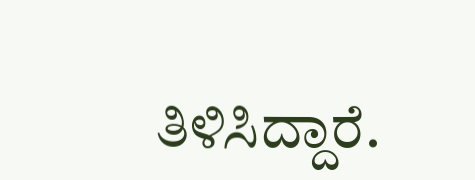ತಿಳಿಸಿದ್ದಾರೆ.